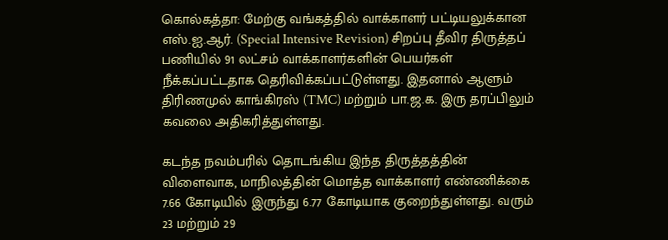கொல்கத்தா: மேற்கு வங்கத்தில் வாக்காளர் பட்டியலுக்கான எஸ்.ஐ.ஆர். (Special Intensive Revision) சிறப்பு தீவிர திருத்தப் பணியில் 91 லட்சம் வாக்காளர்களின் பெயர்கள் நீக்கப்பட்டதாக தெரிவிக்கப்பட்டுள்ளது. இதனால் ஆளும் திரிணமுல் காங்கிரஸ் (TMC) மற்றும் பா.ஜ.க. இரு தரப்பிலும் கவலை அதிகரித்துள்ளது.

கடந்த நவம்பரில் தொடங்கிய இந்த திருத்தத்தின் விளைவாக, மாநிலத்தின் மொத்த வாக்காளர் எண்ணிக்கை 7.66 கோடியில் இருந்து 6.77 கோடியாக குறைந்துள்ளது. வரும் 23 மற்றும் 29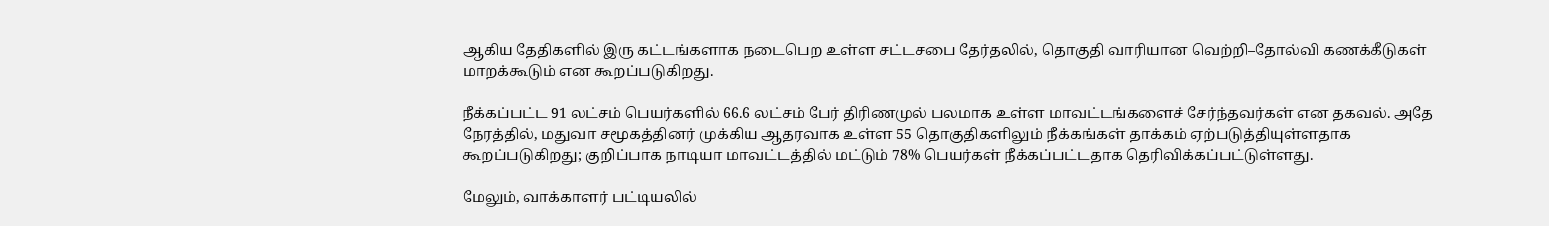ஆகிய தேதிகளில் இரு கட்டங்களாக நடைபெற உள்ள சட்டசபை தேர்தலில், தொகுதி வாரியான வெற்றி–தோல்வி கணக்கீடுகள் மாறக்கூடும் என கூறப்படுகிறது.

நீக்கப்பட்ட 91 லட்சம் பெயர்களில் 66.6 லட்சம் பேர் திரிணமுல் பலமாக உள்ள மாவட்டங்களைச் சேர்ந்தவர்கள் என தகவல். அதே நேரத்தில், மதுவா சமூகத்தினர் முக்கிய ஆதரவாக உள்ள 55 தொகுதிகளிலும் நீக்கங்கள் தாக்கம் ஏற்படுத்தியுள்ளதாக கூறப்படுகிறது; குறிப்பாக நாடியா மாவட்டத்தில் மட்டும் 78% பெயர்கள் நீக்கப்பட்டதாக தெரிவிக்கப்பட்டுள்ளது.

மேலும், வாக்காளர் பட்டியலில்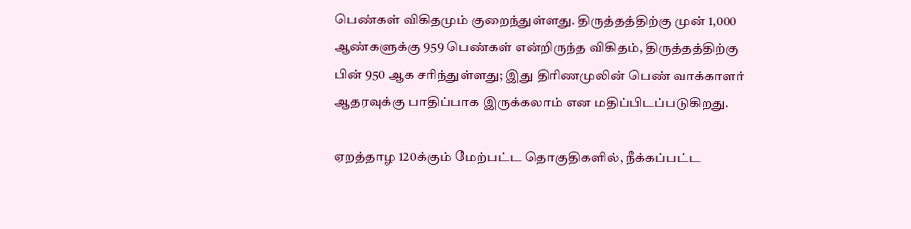பெண்கள் விகிதமும் குறைந்துள்ளது. திருத்தத்திற்கு முன் 1,000 ஆண்களுக்கு 959 பெண்கள் என்றிருந்த விகிதம், திருத்தத்திற்கு பின் 950 ஆக சரிந்துள்ளது; இது திரிணமுலின் பெண் வாக்காளர் ஆதரவுக்கு பாதிப்பாக இருக்கலாம் என மதிப்பிடப்படுகிறது.

ஏறத்தாழ 120க்கும் மேற்பட்ட தொகுதிகளில், நீக்கப்பட்ட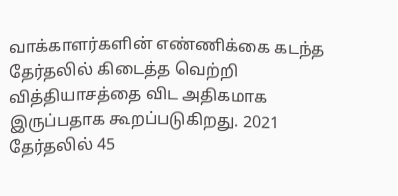வாக்காளர்களின் எண்ணிக்கை கடந்த தேர்தலில் கிடைத்த வெற்றி வித்தியாசத்தை விட அதிகமாக இருப்பதாக கூறப்படுகிறது. 2021 தேர்தலில் 45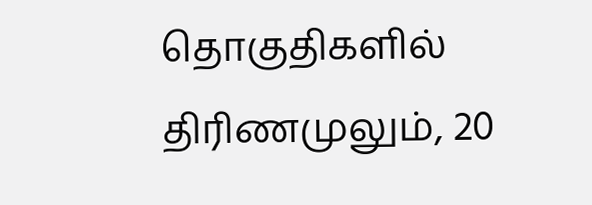தொகுதிகளில் திரிணமுலும், 20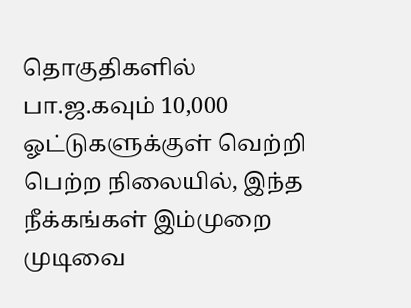தொகுதிகளில் பா.ஜ.கவும் 10,000 ஓட்டுகளுக்குள் வெற்றி பெற்ற நிலையில், இந்த நீக்கங்கள் இம்முறை முடிவை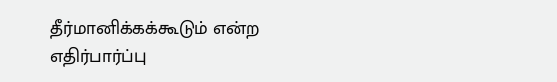தீர்மானிக்கக்கூடும் என்ற எதிர்பார்ப்பு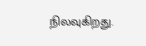நிலவுகிறது.